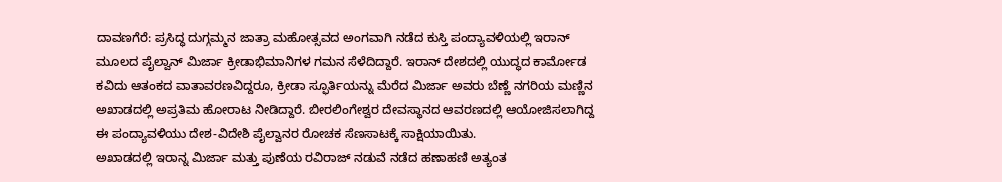ದಾವಣಗೆರೆ: ಪ್ರಸಿದ್ಧ ದುಗ್ಗಮ್ಮನ ಜಾತ್ರಾ ಮಹೋತ್ಸವದ ಅಂಗವಾಗಿ ನಡೆದ ಕುಸ್ತಿ ಪಂದ್ಯಾವಳಿಯಲ್ಲಿ ಇರಾನ್ ಮೂಲದ ಪೈಲ್ವಾನ್ ಮಿರ್ಜಾ ಕ್ರೀಡಾಭಿಮಾನಿಗಳ ಗಮನ ಸೆಳೆದಿದ್ದಾರೆ. ಇರಾನ್ ದೇಶದಲ್ಲಿ ಯುದ್ಧದ ಕಾರ್ಮೋಡ ಕವಿದು ಆತಂಕದ ವಾತಾವರಣವಿದ್ದರೂ, ಕ್ರೀಡಾ ಸ್ಫೂರ್ತಿಯನ್ನು ಮೆರೆದ ಮಿರ್ಜಾ ಅವರು ಬೆಣ್ಣೆ ನಗರಿಯ ಮಣ್ಣಿನ ಅಖಾಡದಲ್ಲಿ ಅಪ್ರತಿಮ ಹೋರಾಟ ನೀಡಿದ್ದಾರೆ. ಬೀರಲಿಂಗೇಶ್ವರ ದೇವಸ್ಥಾನದ ಆವರಣದಲ್ಲಿ ಆಯೋಜಿಸಲಾಗಿದ್ದ ಈ ಪಂದ್ಯಾವಳಿಯು ದೇಶ-ವಿದೇಶಿ ಪೈಲ್ವಾನರ ರೋಚಕ ಸೆಣಸಾಟಕ್ಕೆ ಸಾಕ್ಷಿಯಾಯಿತು.
ಅಖಾಡದಲ್ಲಿ ಇರಾನ್ನ ಮಿರ್ಜಾ ಮತ್ತು ಪುಣೆಯ ರವಿರಾಜ್ ನಡುವೆ ನಡೆದ ಹಣಾಹಣಿ ಅತ್ಯಂತ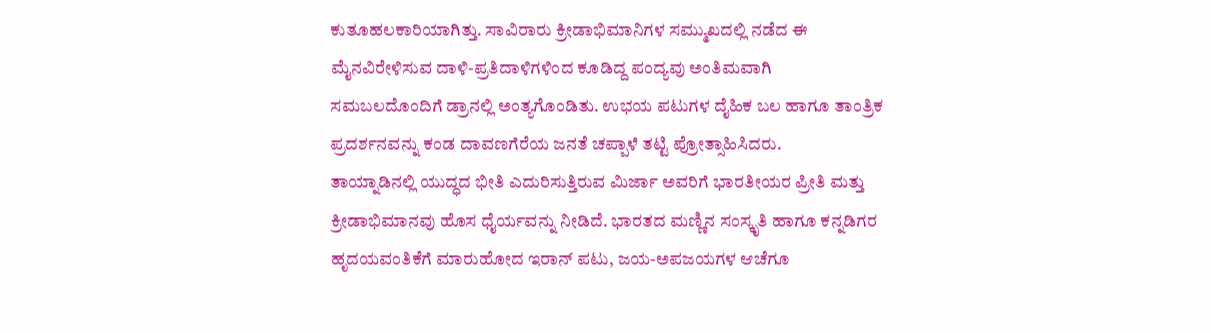ಕುತೂಹಲಕಾರಿಯಾಗಿತ್ತು. ಸಾವಿರಾರು ಕ್ರೀಡಾಭಿಮಾನಿಗಳ ಸಮ್ಮುಖದಲ್ಲಿ ನಡೆದ ಈ ಮೈನವಿರೇಳಿಸುವ ದಾಳಿ-ಪ್ರತಿದಾಳಿಗಳಿಂದ ಕೂಡಿದ್ದ ಪಂದ್ಯವು ಅಂತಿಮವಾಗಿ ಸಮಬಲದೊಂದಿಗೆ ಡ್ರಾನಲ್ಲಿ ಅಂತ್ಯಗೊಂಡಿತು. ಉಭಯ ಪಟುಗಳ ದೈಹಿಕ ಬಲ ಹಾಗೂ ತಾಂತ್ರಿಕ ಪ್ರದರ್ಶನವನ್ನು ಕಂಡ ದಾವಣಗೆರೆಯ ಜನತೆ ಚಪ್ಪಾಳೆ ತಟ್ಟಿ ಪ್ರೋತ್ಸಾಹಿಸಿದರು.
ತಾಯ್ನಾಡಿನಲ್ಲಿ ಯುದ್ಧದ ಭೀತಿ ಎದುರಿಸುತ್ತಿರುವ ಮಿರ್ಜಾ ಅವರಿಗೆ ಭಾರತೀಯರ ಪ್ರೀತಿ ಮತ್ತು ಕ್ರೀಡಾಭಿಮಾನವು ಹೊಸ ಧೈರ್ಯವನ್ನು ನೀಡಿದೆ. ಭಾರತದ ಮಣ್ಣಿನ ಸಂಸ್ಕೃತಿ ಹಾಗೂ ಕನ್ನಡಿಗರ ಹೃದಯವಂತಿಕೆಗೆ ಮಾರುಹೋದ ಇರಾನ್ ಪಟು, ಜಯ-ಅಪಜಯಗಳ ಆಚೆಗೂ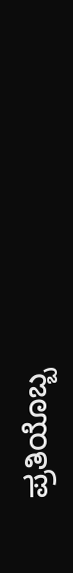ಪ್ರತಿಯೊಬ್ಬ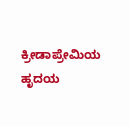ಕ್ರೀಡಾಪ್ರೇಮಿಯ ಹೃದಯ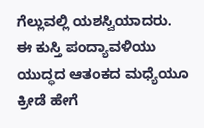ಗೆಲ್ಲುವಲ್ಲಿ ಯಶಸ್ವಿಯಾದರು. ಈ ಕುಸ್ತಿ ಪಂದ್ಯಾವಳಿಯು ಯುದ್ಧದ ಆತಂಕದ ಮಧ್ಯೆಯೂ ಕ್ರೀಡೆ ಹೇಗೆ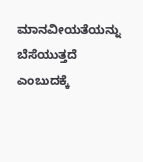ಮಾನವೀಯತೆಯನ್ನು ಬೆಸೆಯುತ್ತದೆ ಎಂಬುದಕ್ಕೆ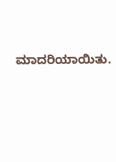ಮಾದರಿಯಾಯಿತು.